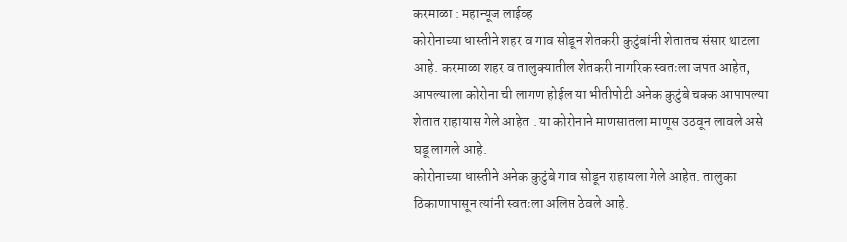करमाळा : महान्यूज लाईव्ह
कोरोनाच्या धास्तीने शहर व गाव सोडून शेतकरी कुटुंबांनी शेतातच संसार थाटला आहे. करमाळा शहर व तालुक्यातील शेतकरी नागरिक स्वतःला जपत आहेत, आपल्याला कोरोना ची लागण होईल या भीतीपोटी अनेक कुटुंबे चक्क आपापल्या शेतात राहायास गेले आहेत . या कोरोनाने माणसातला माणूस उठवून लावले असे घडू लागले आहे.
कोरोनाच्या धास्तीने अनेक कुटुंबे गाव सोडून राहायला गेले आहेत. तालुका ठिकाणापासून त्यांनी स्वतःला अलिप्त ठेवले आहे.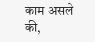काम असले की,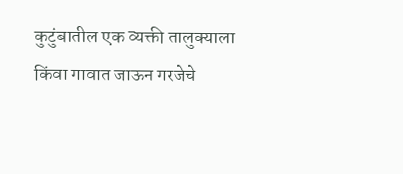कुटुंबातील एक व्यक्ती तालुक्याला किंवा गावात जाऊन गरजेचे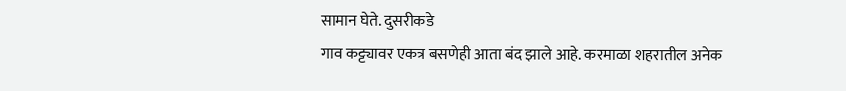सामान घेते. दुसरीकडे
गाव कट्ट्यावर एकत्र बसणेही आता बंद झाले आहे. करमाळा शहरातील अनेक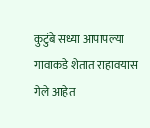कुटुंबे सध्या आपापल्या गावाकडे शेतात राहावयास गेले आहेत